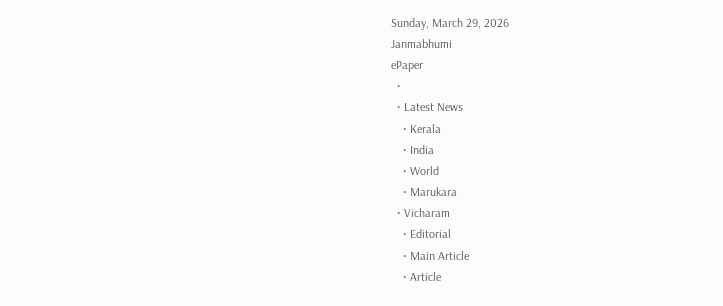Sunday, March 29, 2026
Janmabhumi
ePaper
  •
  • Latest News
    • Kerala
    • India
    • World
    • Marukara
  • Vicharam
    • Editorial
    • Main Article
    • Article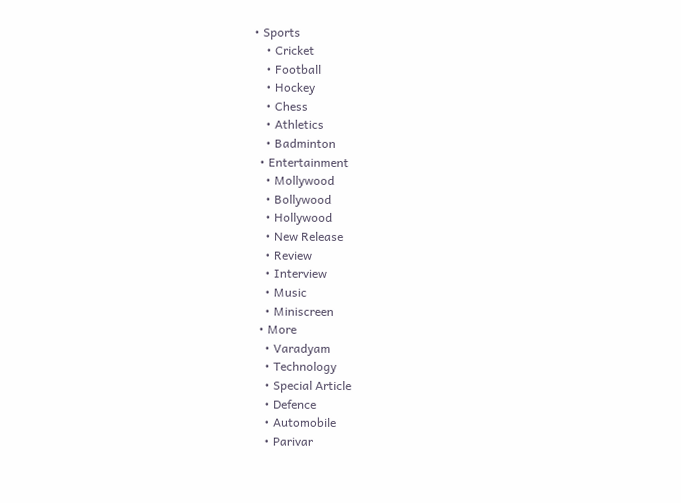• Sports
    • Cricket
    • Football
    • Hockey
    • Chess
    • Athletics
    • Badminton
  • Entertainment
    • Mollywood
    • Bollywood
    • Hollywood
    • New Release
    • Review
    • Interview
    • Music
    • Miniscreen
  • More
    • Varadyam
    • Technology
    • Special Article
    • Defence
    • Automobile
    • Parivar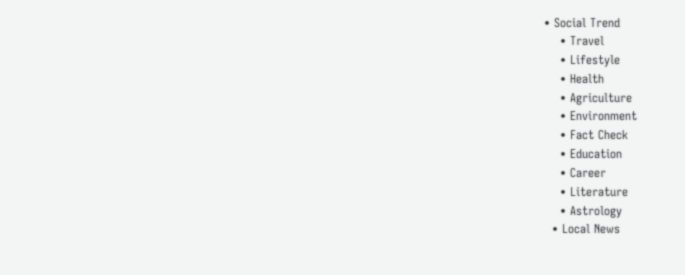• Social Trend
    • Travel
    • Lifestyle
    • Health
    • Agriculture
    • Environment
    • Fact Check
    • Education
    • Career
    • Literature
    • Astrology
  • Local News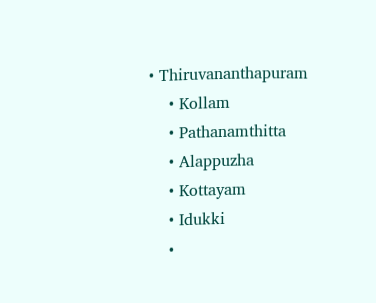• Thiruvananthapuram
    • Kollam
    • Pathanamthitta
    • Alappuzha
    • Kottayam
    • Idukki
    •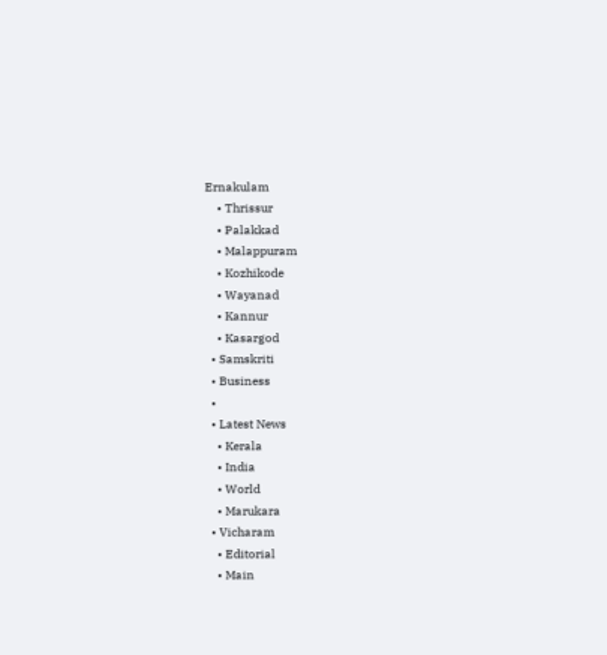Ernakulam
    • Thrissur
    • Palakkad
    • Malappuram
    • Kozhikode
    • Wayanad
    • Kannur
    • Kasargod
  • Samskriti
  • Business
  •
  • Latest News
    • Kerala
    • India
    • World
    • Marukara
  • Vicharam
    • Editorial
    • Main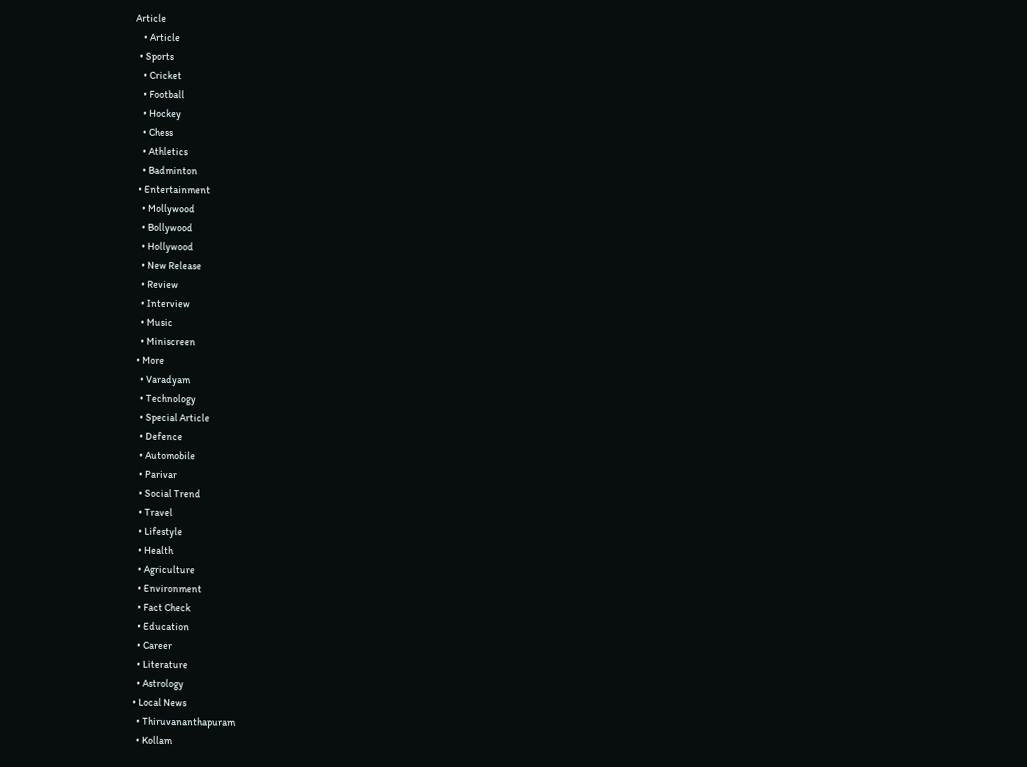Article
    • Article
  • Sports
    • Cricket
    • Football
    • Hockey
    • Chess
    • Athletics
    • Badminton
  • Entertainment
    • Mollywood
    • Bollywood
    • Hollywood
    • New Release
    • Review
    • Interview
    • Music
    • Miniscreen
  • More
    • Varadyam
    • Technology
    • Special Article
    • Defence
    • Automobile
    • Parivar
    • Social Trend
    • Travel
    • Lifestyle
    • Health
    • Agriculture
    • Environment
    • Fact Check
    • Education
    • Career
    • Literature
    • Astrology
  • Local News
    • Thiruvananthapuram
    • Kollam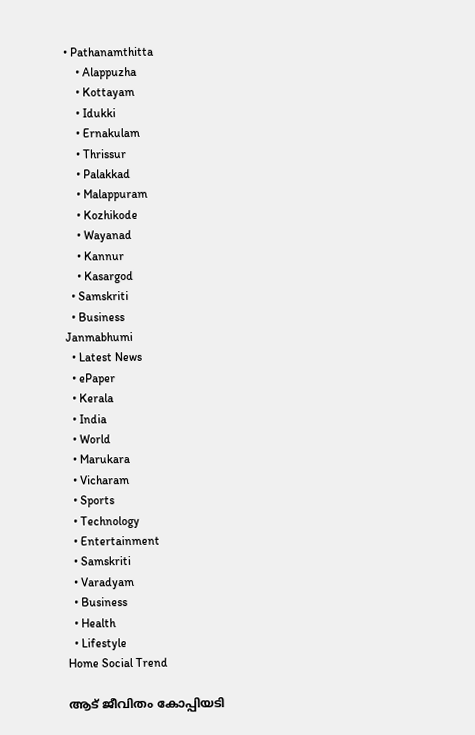• Pathanamthitta
    • Alappuzha
    • Kottayam
    • Idukki
    • Ernakulam
    • Thrissur
    • Palakkad
    • Malappuram
    • Kozhikode
    • Wayanad
    • Kannur
    • Kasargod
  • Samskriti
  • Business
Janmabhumi
  • Latest News
  • ePaper
  • Kerala
  • India
  • World
  • Marukara
  • Vicharam
  • Sports
  • Technology
  • Entertainment
  • Samskriti
  • Varadyam
  • Business
  • Health
  • Lifestyle
Home Social Trend

ആട് ജീവിതം കോപ്പിയടി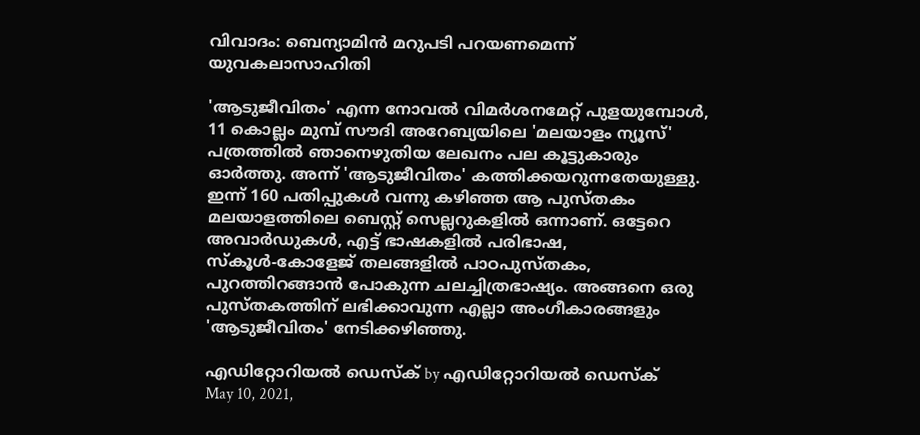വിവാദം: ബെന്യാമിന്‍ മറുപടി പറയണമെന്ന് യുവകലാസാഹിതി

'ആടുജീവിതം' എന്ന നോവല്‍ വിമര്‍ശനമേറ്റ് പുളയുമ്പോള്‍, 11 കൊല്ലം മുമ്പ് സൗദി അറേബ്യയിലെ 'മലയാളം ന്യൂസ്' പത്രത്തില്‍ ഞാനെഴുതിയ ലേഖനം പല കൂട്ടുകാരും ഓര്‍ത്തു. അന്ന് 'ആടുജീവിതം' കത്തിക്കയറുന്നതേയുള്ളു. ഇന്ന് 160 പതിപ്പുകള്‍ വന്നു കഴിഞ്ഞ ആ പുസ്തകം മലയാളത്തിലെ ബെസ്റ്റ് സെല്ലറുകളില്‍ ഒന്നാണ്. ഒട്ടേറെ അവാര്‍ഡുകള്‍, എട്ട് ഭാഷകളില്‍ പരിഭാഷ, സ്‌കൂള്‍-കോളേജ് തലങ്ങളില്‍ പാഠപുസ്തകം, പുറത്തിറങ്ങാന്‍ പോകുന്ന ചലച്ചിത്രഭാഷ്യം. അങ്ങനെ ഒരു പുസ്തകത്തിന് ലഭിക്കാവുന്ന എല്ലാ അംഗീകാരങ്ങളും 'ആടുജീവിതം' നേടിക്കഴിഞ്ഞു.

എഡിറ്റോറിയൽ ഡെസ്ക് by എഡിറ്റോറിയൽ ഡെസ്ക്
May 10, 2021,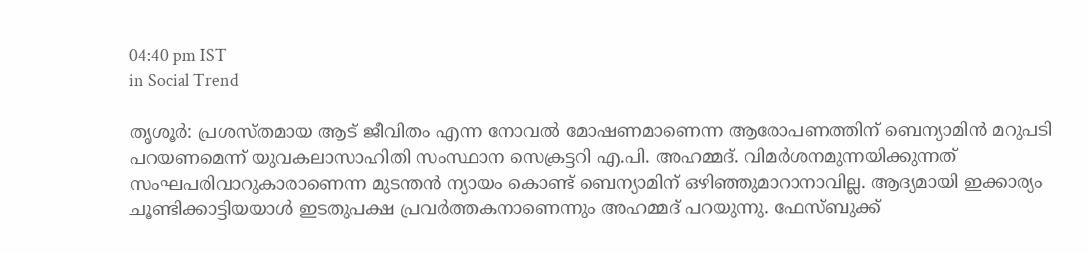04:40 pm IST
in Social Trend

തൃശൂര്‍: പ്രശസ്തമായ ആട് ജീവിതം എന്ന നോവല്‍ മോഷണമാണെന്ന ആരോപണത്തിന് ബെന്യാമിന്‍ മറുപടി പറയണമെന്ന് യുവകലാസാഹിതി സംസ്ഥാന സെക്രട്ടറി എ.പി. അഹമ്മദ്. വിമര്‍ശനമുന്നയിക്കുന്നത് സംഘപരിവാറുകാരാണെന്ന മുടന്തന്‍ ന്യായം കൊണ്ട് ബെന്യാമിന് ഒഴിഞ്ഞുമാറാനാവില്ല. ആദ്യമായി ഇക്കാര്യം ചൂണ്ടിക്കാട്ടിയയാള്‍ ഇടതുപക്ഷ പ്രവര്‍ത്തകനാണെന്നും അഹമ്മദ് പറയുന്നു. ഫേസ്ബുക്ക്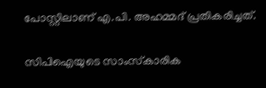പോസ്റ്റിലാണ് എ.പി. അഹമ്മദ് പ്രതികരിച്ചത്.

സിപിഐയുടെ സാംസ്‌കാരിക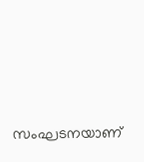സംഘടനയാണ്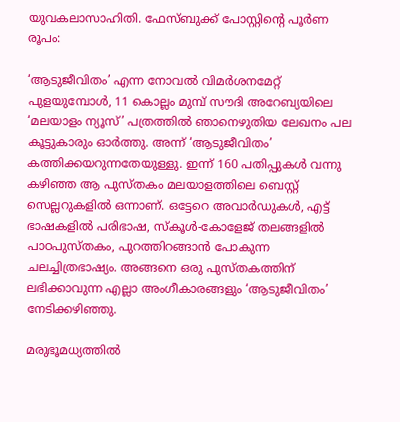യുവകലാസാഹിതി. ഫേസ്ബുക്ക് പോസ്റ്റിന്റെ പൂര്‍ണ രൂപം:

‘ആടുജീവിതം’ എന്ന നോവല്‍ വിമര്‍ശനമേറ്റ് പുളയുമ്പോള്‍, 11 കൊല്ലം മുമ്പ് സൗദി അറേബ്യയിലെ ‘മലയാളം ന്യൂസ്’ പത്രത്തില്‍ ഞാനെഴുതിയ ലേഖനം പല കൂട്ടുകാരും ഓര്‍ത്തു. അന്ന് ‘ആടുജീവിതം’ കത്തിക്കയറുന്നതേയുള്ളു. ഇന്ന് 160 പതിപ്പുകള്‍ വന്നു കഴിഞ്ഞ ആ പുസ്തകം മലയാളത്തിലെ ബെസ്റ്റ് സെല്ലറുകളില്‍ ഒന്നാണ്. ഒട്ടേറെ അവാര്‍ഡുകള്‍, എട്ട് ഭാഷകളില്‍ പരിഭാഷ, സ്‌കൂള്‍-കോളേജ് തലങ്ങളില്‍ പാഠപുസ്തകം, പുറത്തിറങ്ങാന്‍ പോകുന്ന ചലച്ചിത്രഭാഷ്യം. അങ്ങനെ ഒരു പുസ്തകത്തിന് ലഭിക്കാവുന്ന എല്ലാ അംഗീകാരങ്ങളും ‘ആടുജീവിതം’ നേടിക്കഴിഞ്ഞു.

മരുഭൂമധ്യത്തില്‍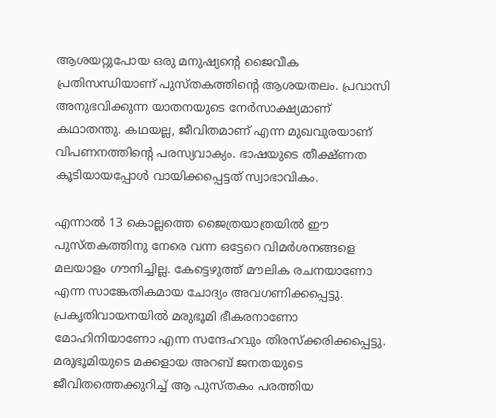ആശയറ്റുപോയ ഒരു മനുഷ്യന്റെ ജൈവീക പ്രതിസന്ധിയാണ് പുസ്തകത്തിന്റെ ആശയതലം. പ്രവാസി അനുഭവിക്കുന്ന യാതനയുടെ നേര്‍സാക്ഷ്യമാണ് കഥാതന്തു. കഥയല്ല, ജീവിതമാണ് എന്ന മുഖവുരയാണ് വിപണനത്തിന്റെ പരസ്യവാക്യം. ഭാഷയുടെ തീക്ഷ്ണത കൂടിയായപ്പോള്‍ വായിക്കപ്പെട്ടത് സ്വാഭാവികം.

എന്നാല്‍ 13 കൊല്ലത്തെ ജൈത്രയാത്രയില്‍ ഈ പുസ്തകത്തിനു നേരെ വന്ന ഒട്ടേറെ വിമര്‍ശനങ്ങളെ മലയാളം ഗൗനിച്ചില്ല. കേട്ടെഴുത്ത് മൗലിക രചനയാണോ എന്ന സാങ്കേതികമായ ചോദ്യം അവഗണിക്കപ്പെട്ടു. പ്രകൃതിവായനയില്‍ മരുഭൂമി ഭീകരനാണോ മോഹിനിയാണോ എന്ന സന്ദേഹവും തിരസ്‌ക്കരിക്കപ്പെട്ടു. മരുഭൂമിയുടെ മക്കളായ അറബ് ജനതയുടെ ജീവിതത്തെക്കുറിച്ച് ആ പുസ്തകം പരത്തിയ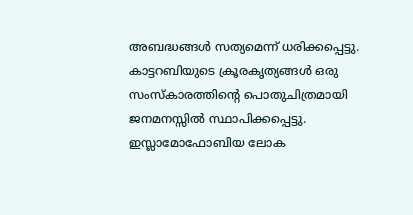അബദ്ധങ്ങള്‍ സത്യമെന്ന് ധരിക്കപ്പെട്ടു. കാട്ടറബിയുടെ ക്രൂരകൃത്യങ്ങള്‍ ഒരു സംസ്‌കാരത്തിന്റെ പൊതുചിത്രമായി ജനമനസ്സില്‍ സ്ഥാപിക്കപ്പെട്ടു. ഇസ്ലാമോഫോബിയ ലോക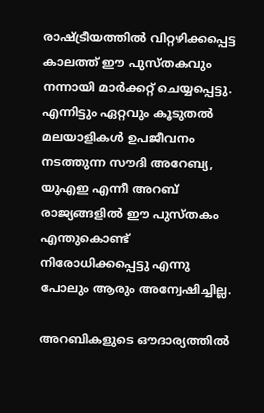രാഷ്‌ട്രീയത്തില്‍ വിറ്റഴിക്കപ്പെട്ട കാലത്ത് ഈ പുസ്തകവും നന്നായി മാര്‍ക്കറ്റ് ചെയ്യപ്പെട്ടു. എന്നിട്ടും ഏറ്റവും കൂടുതല്‍ മലയാളികള്‍ ഉപജീവനം നടത്തുന്ന സൗദി അറേബ്യ, യുഎഇ എന്നീ അറബ് രാജ്യങ്ങളില്‍ ഈ പുസ്തകം എന്തുകൊണ്ട് നിരോധിക്കപ്പെട്ടു എന്നു പോലും ആരും അന്വേഷിച്ചില്ല.

അറബികളുടെ ഔദാര്യത്തില്‍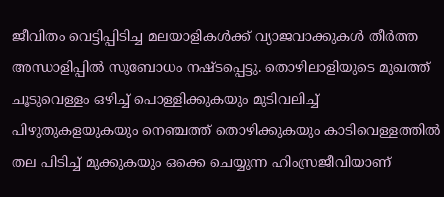ജീവിതം വെട്ടിപ്പിടിച്ച മലയാളികള്‍ക്ക് വ്യാജവാക്കുകള്‍ തീര്‍ത്ത അന്ധാളിപ്പില്‍ സുബോധം നഷ്ടപ്പെട്ടു. തൊഴിലാളിയുടെ മുഖത്ത് ചൂടുവെള്ളം ഒഴിച്ച് പൊള്ളിക്കുകയും മുടിവലിച്ച് പിഴുതുകളയുകയും നെഞ്ചത്ത് തൊഴിക്കുകയും കാടിവെള്ളത്തില്‍ തല പിടിച്ച് മുക്കുകയും ഒക്കെ ചെയ്യുന്ന ഹിംസ്രജീവിയാണ്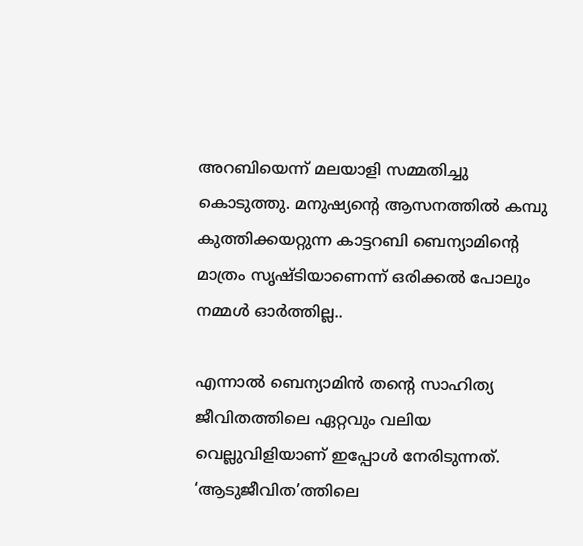അറബിയെന്ന് മലയാളി സമ്മതിച്ചു കൊടുത്തു. മനുഷ്യന്റെ ആസനത്തില്‍ കമ്പു കുത്തിക്കയറ്റുന്ന കാട്ടറബി ബെന്യാമിന്റെ മാത്രം സൃഷ്ടിയാണെന്ന് ഒരിക്കല്‍ പോലും നമ്മള്‍ ഓര്‍ത്തില്ല..

എന്നാല്‍ ബെന്യാമിന്‍ തന്റെ സാഹിത്യ ജീവിതത്തിലെ ഏറ്റവും വലിയ വെല്ലുവിളിയാണ് ഇപ്പോള്‍ നേരിടുന്നത്. ‘ആടുജീവിത’ത്തിലെ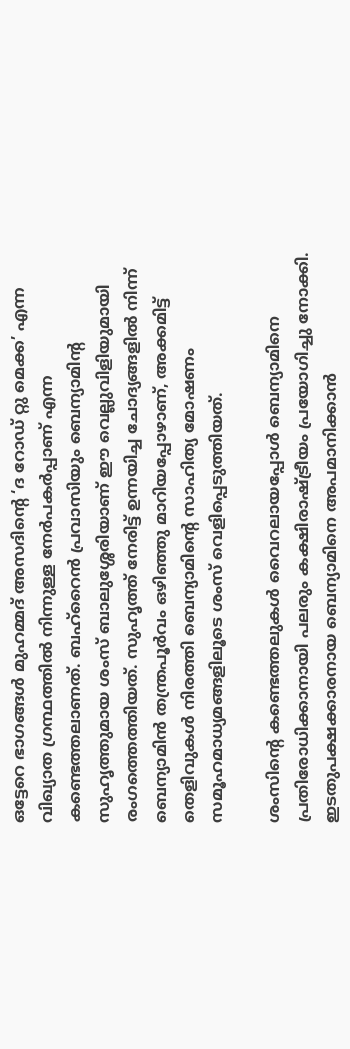ഒട്ടേറെ ഭാഗങ്ങള്‍ മുഹമ്മദ് അസദിന്റെ ‘ദ റോഡ് റ്റു മെക്ക’ എന്ന വിഖ്യാത ഗ്രന്ഥത്തില്‍ നിന്നുള്ള നേര്‍പകര്‍പ്പാണ് എന്ന കണ്ടെത്തലാണത്. ബഹ്‌റൈന്‍ പ്രവാസിയും ബെന്യാമിന്റ സുഹൃത്തുമായ ശംസ് ബാലുശ്ശേരിയാണ് ഈ വെല്ലുവിളിയുമായി രംഗത്തെത്തിയത്. സുഹൃത്ത് നേരിട്ട് ഉന്നയിച്ച ചോദ്യങ്ങളില്‍ നിന്ന് ബെന്യാമിന്‍ തന്ത്രപൂര്‍വം ഒഴിഞ്ഞു മാറിയപ്പോഴാണ്, അക്കമിട്ട് തെളിവുകള്‍ നിരത്തി ബെന്യാമിന്റെ സാഹിത്യ മോഷണം സമൂഹമാധ്യമങ്ങളിലൂടെ ശംസ് വെളിപ്പെടുത്തിയത്.

ശംസിന്റെ കണ്ടെത്തലുകള്‍ വൈറലായപ്പോള്‍ ബെന്യാമിനെ പ്രതിരോധിക്കാനായി പലരും കക്ഷിരാഷ്‌ട്രീയം പ്രയോഗിച്ചു നോക്കി. ഇടതുപക്ഷക്കാരനായ ബെന്യാമിനെ അപമാനിക്കാന്‍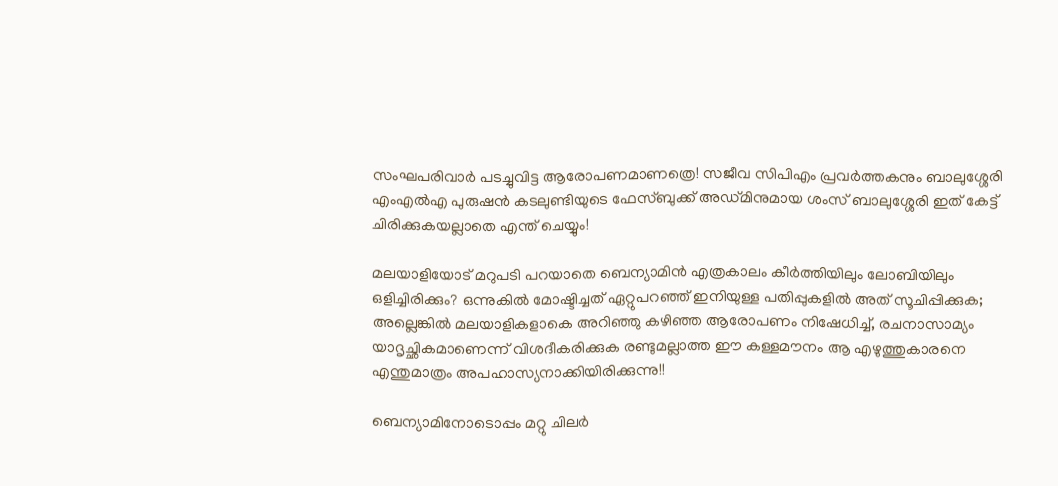സംഘപരിവാര്‍ പടച്ചുവിട്ട ആരോപണമാണത്രെ! സജീവ സിപിഎം പ്രവര്‍ത്തകനും ബാലുശ്ശേരി എംഎല്‍എ പുരുഷന്‍ കടലുണ്ടിയുടെ ഫേസ്ബുക്ക് അഡ്മിനുമായ ശംസ് ബാലുശ്ശേരി ഇത് കേട്ട് ചിരിക്കുകയല്ലാതെ എന്ത് ചെയ്യും!

മലയാളിയോട് മറുപടി പറയാതെ ബെന്യാമിന്‍ എത്രകാലം കീര്‍ത്തിയിലും ലോബിയിലും ഒളിച്ചിരിക്കും? ഒന്നുകില്‍ മോഷ്ടിച്ചത് ഏറ്റുപറഞ്ഞ് ഇനിയുള്ള പതിപ്പുകളില്‍ അത് സൂചിപ്പിക്കുക; അല്ലെങ്കില്‍ മലയാളികളാകെ അറിഞ്ഞു കഴിഞ്ഞ ആരോപണം നിഷേധിച്ച്, രചനാസാമ്യം യാദൃച്ഛികമാണെന്ന് വിശദീകരിക്കുക രണ്ടുമല്ലാത്ത ഈ കള്ളമൗനം ആ എഴുത്തുകാരനെ എന്തുമാത്രം അപഹാസ്യനാക്കിയിരിക്കുന്നു!!

ബെന്യാമിനോടൊപ്പം മറ്റു ചിലര്‍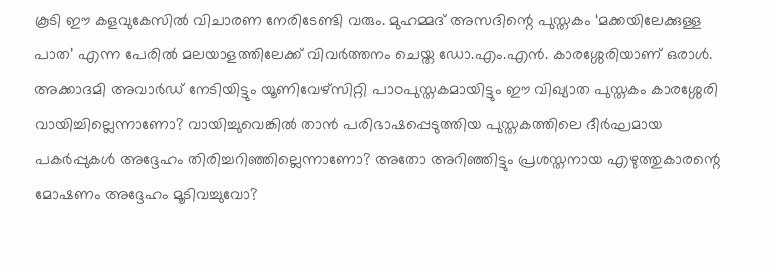കൂടി ഈ കളവുകേസില്‍ വിചാരണ നേരിടേണ്ടി വരും. മുഹമ്മദ് അസദിന്റെ പുസ്തകം ‘മക്കയിലേക്കുള്ള പാത’ എന്ന പേരില്‍ മലയാളത്തിലേക്ക് വിവര്‍ത്തനം ചെയ്ത ഡോ.എം.എന്‍. കാരശ്ശേരിയാണ് ഒരാള്‍. അക്കാദമി അവാര്‍ഡ് നേടിയിട്ടും യൂണിവേഴ്‌സിറ്റി പാഠപുസ്തകമായിട്ടും ഈ വിഖ്യാത പുസ്തകം കാരശ്ശേരി വായിച്ചില്ലെന്നാണോ? വായിച്ചുവെങ്കില്‍ താന്‍ പരിഭാഷപ്പെടുത്തിയ പുസ്തകത്തിലെ ദീര്‍ഘമായ പകര്‍പ്പുകള്‍ അദ്ദേഹം തിരിച്ചറിഞ്ഞില്ലെന്നാണോ? അതോ അറിഞ്ഞിട്ടും പ്രശസ്തനായ എഴുത്തുകാരന്റെ മോഷണം അദ്ദേഹം മൂടിവച്ചുവോ?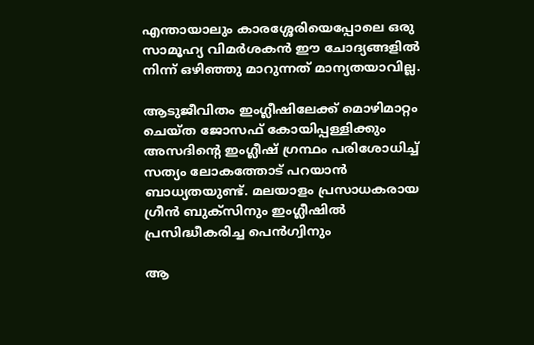എന്തായാലും കാരശ്ശേരിയെപ്പോലെ ഒരു സാമൂഹ്യ വിമര്‍ശകന്‍ ഈ ചോദ്യങ്ങളില്‍ നിന്ന് ഒഴിഞ്ഞു മാറുന്നത് മാന്യതയാവില്ല.

ആടുജീവിതം ഇംഗ്ലീഷിലേക്ക് മൊഴിമാറ്റം ചെയ്ത ജോസഫ് കോയിപ്പള്ളിക്കും അസദിന്റെ ഇംഗ്ലീഷ് ഗ്രന്ഥം പരിശോധിച്ച് സത്യം ലോകത്തോട് പറയാന്‍ ബാധ്യതയുണ്ട്. മലയാളം പ്രസാധകരായ ഗ്രീന്‍ ബുക്‌സിനും ഇംഗ്ലീഷില്‍ പ്രസിദ്ധീകരിച്ച പെന്‍ഗ്വിനും

ആ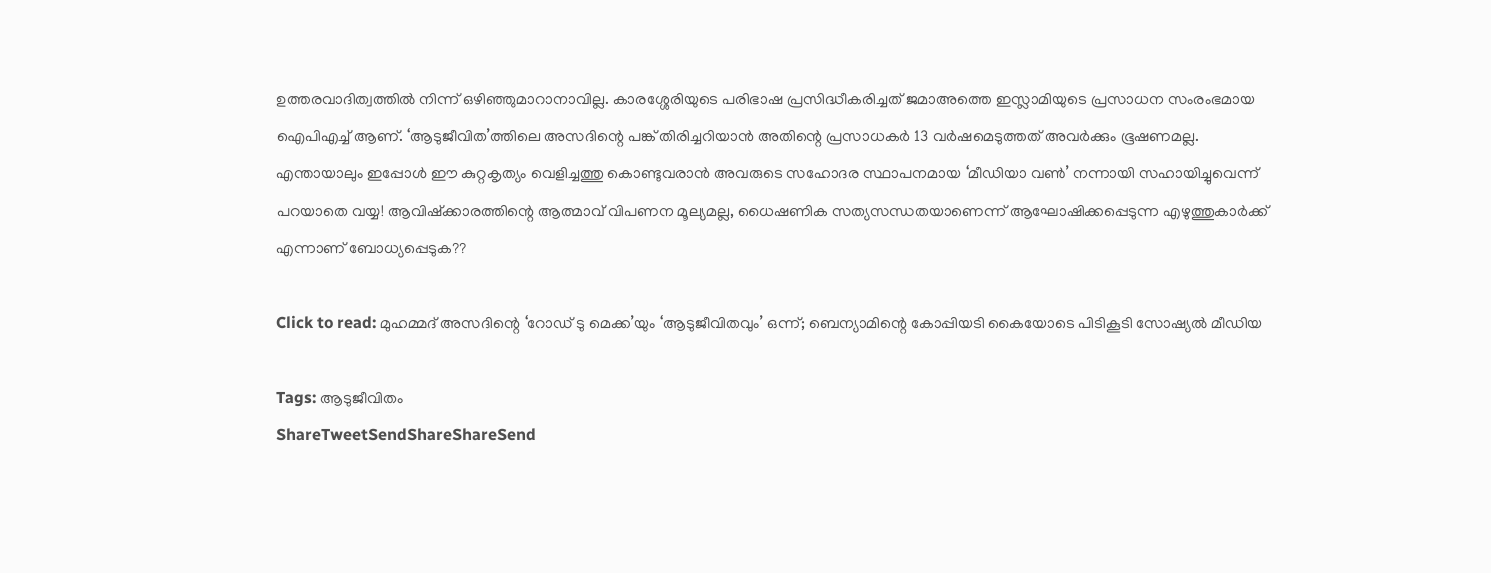ഉത്തരവാദിത്വത്തില്‍ നിന്ന് ഒഴിഞ്ഞുമാറാനാവില്ല. കാരശ്ശേരിയുടെ പരിഭാഷ പ്രസിദ്ധീകരിച്ചത് ജമാഅത്തെ ഇസ്ലാമിയുടെ പ്രസാധന സംരംഭമായ ഐപിഎച്ച് ആണ്. ‘ആടുജീവിത’ത്തിലെ അസദിന്റെ പങ്ക് തിരിച്ചറിയാന്‍ അതിന്റെ പ്രസാധകര്‍ 13 വര്‍ഷമെടുത്തത് അവര്‍ക്കും ഭൂഷണമല്ല. എന്തായാലും ഇപ്പോള്‍ ഈ കുറ്റകൃത്യം വെളിച്ചത്തു കൊണ്ടുവരാന്‍ അവരുടെ സഹോദര സ്ഥാപനമായ ‘മീഡിയാ വണ്‍’ നന്നായി സഹായിച്ചുവെന്ന് പറയാതെ വയ്യ! ആവിഷ്‌ക്കാരത്തിന്റെ ആത്മാവ് വിപണന മൂല്യമല്ല, ധൈഷണിക സത്യസന്ധതയാണെന്ന് ആഘോഷിക്കപ്പെടുന്ന എഴുത്തുകാര്‍ക്ക് എന്നാണ് ബോധ്യപ്പെടുക??

Click to read: മുഹമ്മദ് അസദിന്റെ ‘റോഡ് ടു മെക്ക’യും ‘ആടുജീവിതവും’ ഒന്ന്; ബെന്യാമിന്റെ കോപ്പിയടി കൈയോടെ പിടികൂടി സോഷ്യല്‍ മീഡിയ

Tags: ആടുജീവിതം
ShareTweetSendShareShareSend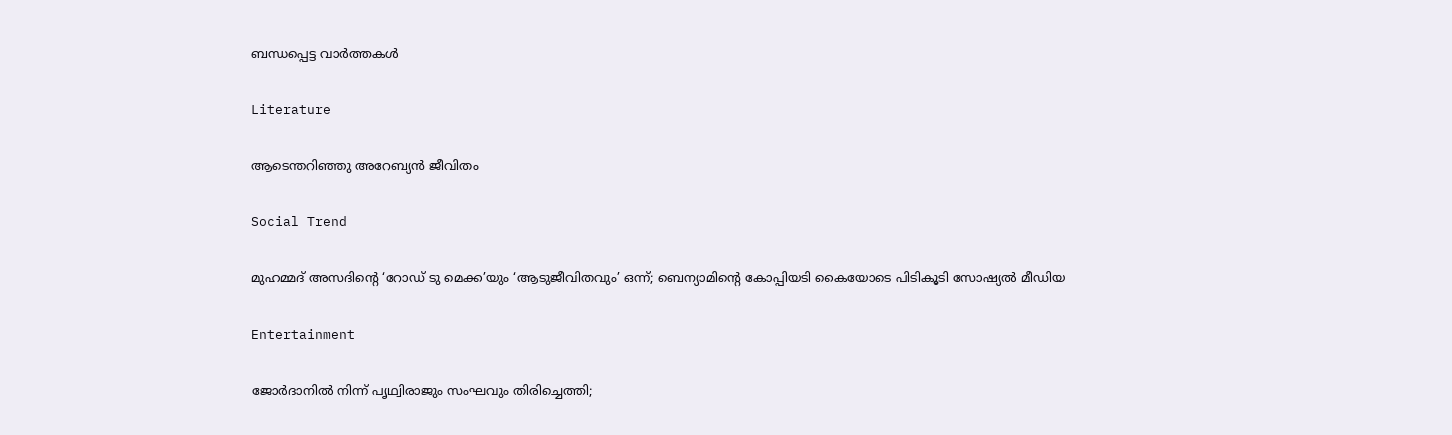ബന്ധപ്പെട്ട വാര്‍ത്തകള്‍

Literature

ആടെന്തറിഞ്ഞു അറേബ്യന്‍ ജീവിതം

Social Trend

മുഹമ്മദ് അസദിന്റെ ‘റോഡ് ടു മെക്ക’യും ‘ആടുജീവിതവും’ ഒന്ന്; ബെന്യാമിന്റെ കോപ്പിയടി കൈയോടെ പിടികൂടി സോഷ്യല്‍ മീഡിയ

Entertainment

ജോര്‍ദാനില്‍ നിന്ന് പൃഥ്വിരാജും സംഘവും തിരിച്ചെത്തി;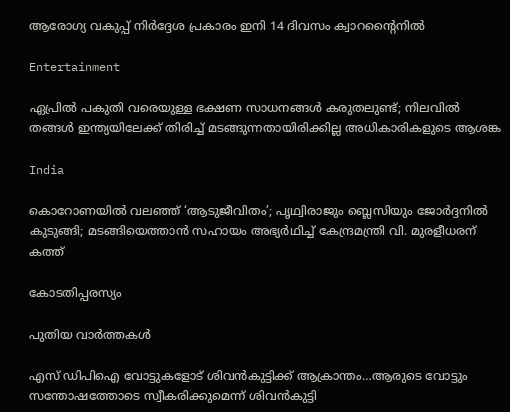ആരോഗ്യ വകുപ്പ് നിര്‍ദ്ദേശ പ്രകാരം ഇനി 14 ദിവസം ക്വാറന്റൈനില്‍

Entertainment

ഏപ്രില്‍ പകുതി വരെയുള്ള ഭക്ഷണ സാധനങ്ങള്‍ കരുതലുണ്ട്; നിലവില്‍ തങ്ങള്‍ ഇന്ത്യയിലേക്ക് തിരിച്ച് മടങ്ങുന്നതായിരിക്കില്ല അധികാരികളുടെ ആശങ്ക

India

കൊറോണയില്‍ വലഞ്ഞ് ‘ആടുജീവിതം’; പൃഥ്വിരാജും ബ്ലെസിയും ജോര്‍ദ്ദനില്‍ കുടുങ്ങി; മടങ്ങിയെത്താന്‍ സഹായം അഭ്യര്‍ഥിച്ച് കേന്ദ്രമന്ത്രി വി. മുരളീധരന് കത്ത്

കോടതിപ്പരസ്യം

പുതിയ വാര്‍ത്തകള്‍

എസ് ഡിപിഐ വോട്ടുകളോട് ശിവന്‍കുട്ടിക്ക് ആക്രാന്തം…ആരുടെ വോട്ടും സന്തോഷത്തോടെ സ്വീകരിക്കുമെന്ന് ശിവന്‍കുട്ടി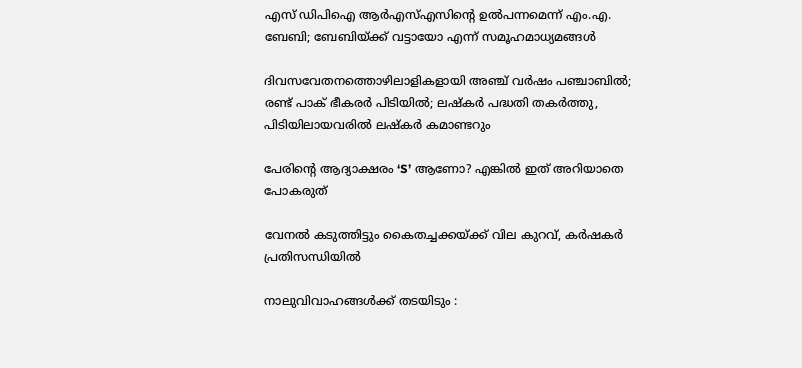എസ് ഡിപിഐ ആര്‍എസ്എസിന്റെ ഉല്‍പന്നമെന്ന് എം.എ. ബേബി; ബേബിയ്‌ക്ക് വട്ടായോ എന്ന് സമൂഹമാധ്യമങ്ങള്‍

ദിവസവേതനത്തൊഴിലാളികളായി അഞ്ച് വര്‍ഷം പഞ്ചാബില്‍; രണ്ട് പാക് ഭീകരര്‍ പിടിയില്‍; ലഷ്കർ പദ്ധതി തകർത്തു, പിടിയിലായവരിൽ ലഷ്കർ കമാണ്ടറും

പേരിന്റെ ആദ്യാക്ഷരം ‘S’ ആണോ? എങ്കിൽ ഇത് അറിയാതെ പോകരുത്

വേനല്‍ കടുത്തിട്ടും കൈതച്ചക്കയ്‌ക്ക് വില കുറവ്, കര്‍ഷകര്‍ പ്രതിസന്ധിയില്‍

നാലുവിവാഹങ്ങൾക്ക് തടയിടും :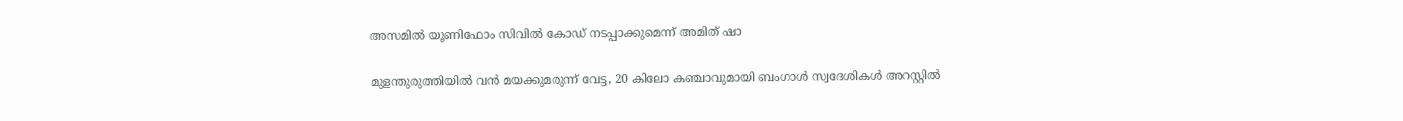അസമിൽ യൂണിഫോം സിവിൽ കോഡ് നടപ്പാക്കുമെന്ന് അമിത് ഷാ

മുളന്തുരുത്തിയിൽ വൻ മയക്കുമരുന്ന് വേട്ട, 20 കിലോ കഞ്ചാവുമായി ബംഗാൾ സ്വദേശികൾ അറസ്റ്റിൽ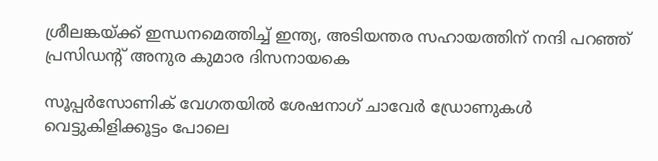ശ്രീലങ്കയ്‌ക്ക് ഇന്ധനമെത്തിച്ച് ഇന്ത്യ, അടിയന്തര സഹായത്തിന് നന്ദി പറഞ്ഞ് പ്രസിഡന്റ് അനുര കുമാര ദിസനായകെ

സൂപ്പര്‍സോണിക് വേഗതയില്‍ ശേഷനാഗ് ചാവേര്‍ ഡ്രോണുകള്‍ വെട്ടുകിളിക്കൂട്ടം പോലെ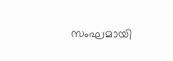സംഘമായി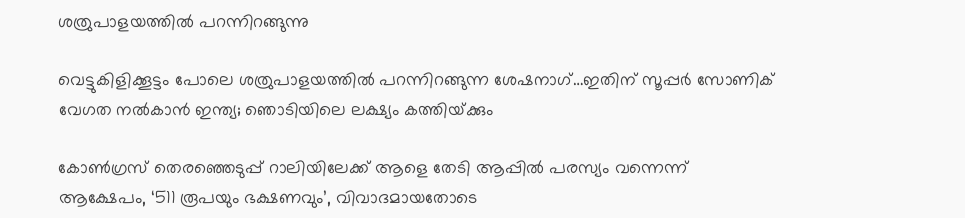ശത്രുപാളയത്തില്‍ പറന്നിറങ്ങുന്നു

വെട്ടുകിളിക്കൂട്ടം പോലെ ശത്രുപാളയത്തില്‍ പറന്നിറങ്ങുന്ന ശേഷനാഗ്…ഇതിന് സൂപ്പര്‍ സോണിക് വേഗത നല്‍കാന്‍ ഇന്ത്യ; ഞൊടിയിലെ ലക്ഷ്യം കത്തിയ്‌ക്കും

കോണ്‍ഗ്രസ് തെരഞ്ഞെടുപ്പ് റാലിയിലേക്ക് ആളെ തേടി ആപ്പില്‍ പരസ്യം വന്നെന്ന് ആക്ഷേപം, ‘511 രൂപയും ഭക്ഷണവും’, വിവാദമായതോടെ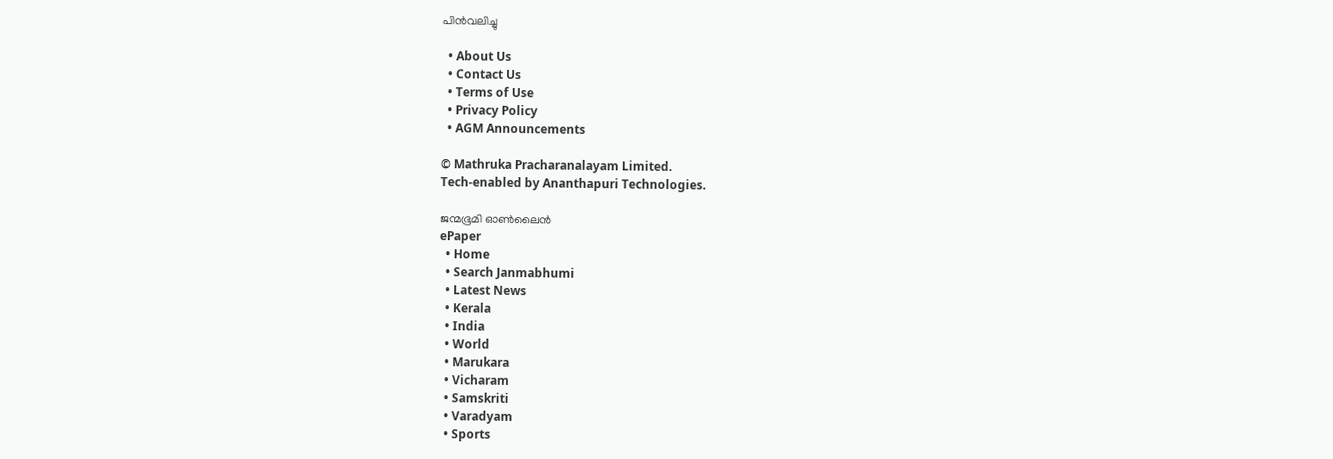പിന്‍വലിച്ചു

  • About Us
  • Contact Us
  • Terms of Use
  • Privacy Policy
  • AGM Announcements

© Mathruka Pracharanalayam Limited.
Tech-enabled by Ananthapuri Technologies.

ജന്മഭൂമി ഓണ്‍ലൈന്‍
ePaper
  • Home
  • Search Janmabhumi
  • Latest News
  • Kerala
  • India
  • World
  • Marukara
  • Vicharam
  • Samskriti
  • Varadyam
  • Sports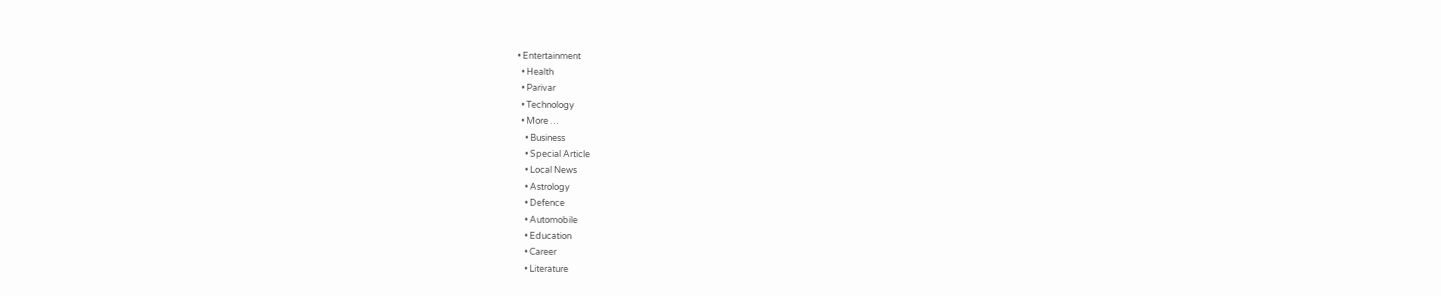• Entertainment
  • Health
  • Parivar
  • Technology
  • More …
    • Business
    • Special Article
    • Local News
    • Astrology
    • Defence
    • Automobile
    • Education
    • Career
    • Literature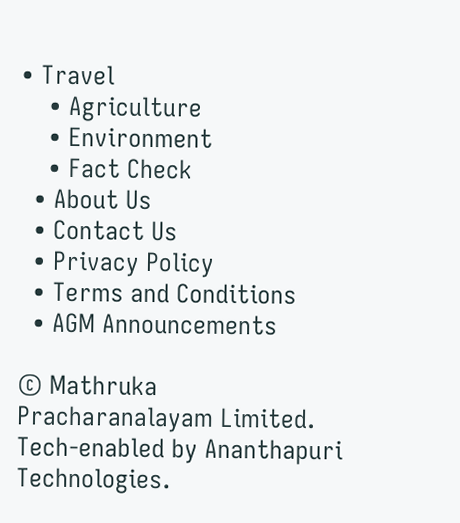• Travel
    • Agriculture
    • Environment
    • Fact Check
  • About Us
  • Contact Us
  • Privacy Policy
  • Terms and Conditions
  • AGM Announcements

© Mathruka Pracharanalayam Limited.
Tech-enabled by Ananthapuri Technologies.